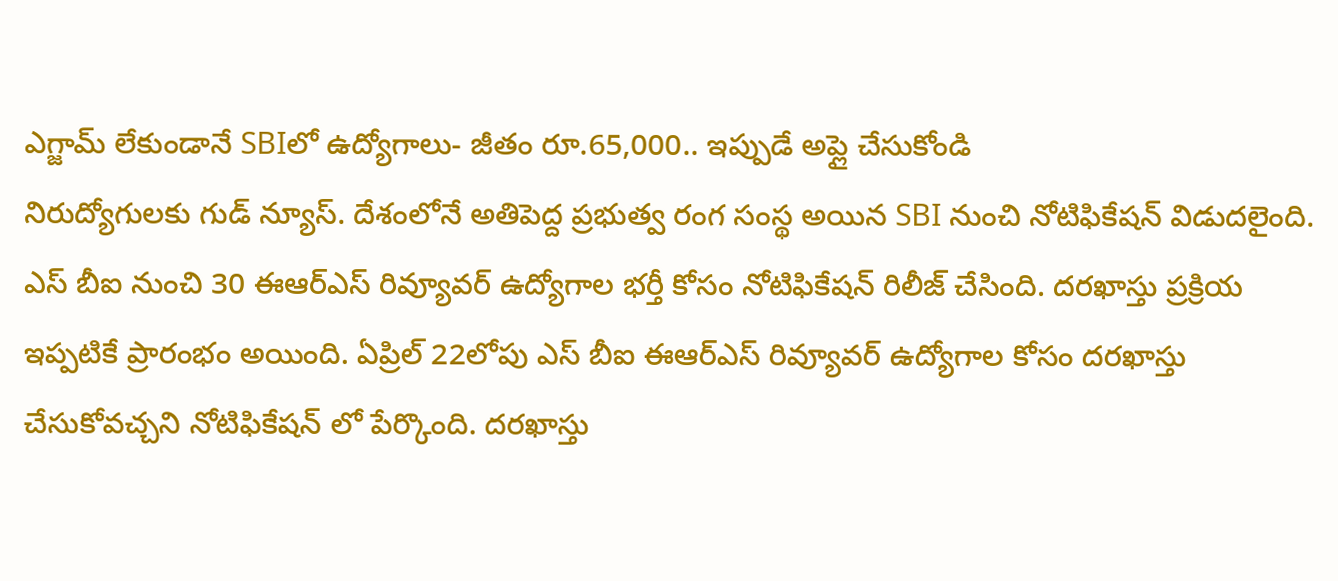ఎగ్జామ్ లేకుండానే SBIలో ఉద్యోగాలు- జీతం రూ.65,000.. ఇప్పుడే అప్లై చేసుకోండి
నిరుద్యోగులకు గుడ్ న్యూస్. దేశంలోనే అతిపెద్ద ప్రభుత్వ రంగ సంస్థ అయిన SBI నుంచి నోటిఫికేషన్ విడుదలైంది. ఎస్ బీఐ నుంచి 30 ఈఆర్ఎస్ రివ్యూవర్ ఉద్యోగాల భర్తీ కోసం నోటిఫికేషన్ రిలీజ్ చేసింది. దరఖాస్తు ప్రక్రియ ఇప్పటికే ప్రారంభం అయింది. ఏప్రిల్ 22లోపు ఎస్ బీఐ ఈఆర్ఎస్ రివ్యూవర్ ఉద్యోగాల కోసం దరఖాస్తు చేసుకోవచ్చని నోటిఫికేషన్ లో పేర్కొంది. దరఖాస్తు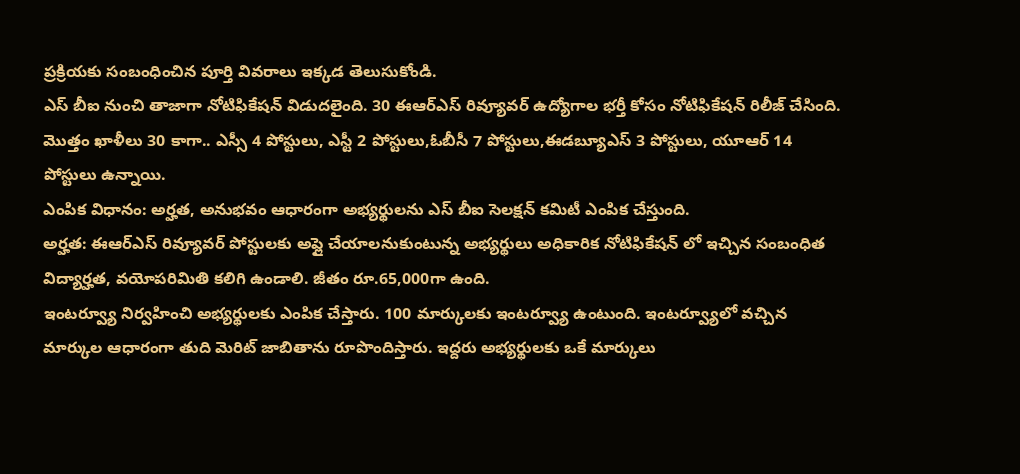ప్రక్రియకు సంబంధించిన పూర్తి వివరాలు ఇక్కడ తెలుసుకోండి.
ఎస్ బీఐ నుంచి తాజాగా నోటిఫికేషన్ విడుదలైంది. 30 ఈఆర్ఎస్ రివ్యూవర్ ఉద్యోగాల భర్తీ కోసం నోటిఫికేషన్ రిలీజ్ చేసింది. మొత్తం ఖాళీలు 30 కాగా.. ఎస్సీ 4 పోస్టులు, ఎస్టీ 2 పోస్టులు,ఓబీసీ 7 పోస్టులు,ఈడబ్యూఎస్ 3 పోస్టులు, యూఆర్ 14 పోస్టులు ఉన్నాయి.
ఎంపిక విధానం: అర్హత, అనుభవం ఆధారంగా అభ్యర్థులను ఎస్ బీఐ సెలక్షన్ కమిటీ ఎంపిక చేస్తుంది.
అర్హత: ఈఆర్ఎస్ రివ్యూవర్ పోస్టులకు అప్లై చేయాలనుకుంటున్న అభ్యర్థులు అధికారిక నోటిఫికేషన్ లో ఇచ్చిన సంబంధిత విద్యార్హత, వయోపరిమితి కలిగి ఉండాలి. జీతం రూ.65,000గా ఉంది.
ఇంటర్వ్యూ నిర్వహించి అభ్యర్థులకు ఎంపిక చేస్తారు. 100 మార్కులకు ఇంటర్వ్యూ ఉంటుంది. ఇంటర్వ్యూలో వచ్చిన మార్కుల ఆధారంగా తుది మెరిట్ జాబితాను రూపొందిస్తారు. ఇద్దరు అభ్యర్థులకు ఒకే మార్కులు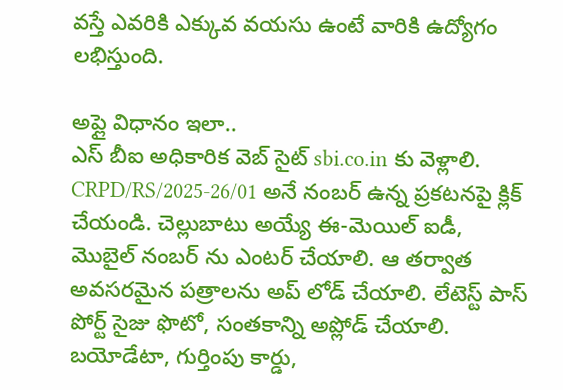వస్తే ఎవరికి ఎక్కువ వయసు ఉంటే వారికి ఉద్యోగం లభిస్తుంది.

అప్లై విధానం ఇలా..
ఎస్ బీఐ అధికారిక వెబ్ సైట్ sbi.co.in కు వెళ్లాలి. CRPD/RS/2025-26/01 అనే నంబర్ ఉన్న ప్రకటనపై క్లిక్ చేయండి. చెల్లుబాటు అయ్యే ఈ-మెయిల్ ఐడీ, మొబైల్ నంబర్ ను ఎంటర్ చేయాలి. ఆ తర్వాత అవసరమైన పత్రాలను అప్ లోడ్ చేయాలి. లేటెస్ట్ పాస్ పోర్ట్ సైజు ఫొటో, సంతకాన్ని అప్లోడ్ చేయాలి. బయోడేటా, గుర్తింపు కార్డు,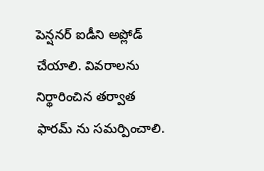పెన్షనర్ ఐడీని అప్లోడ్ చేయాలి. వివరాలను నిర్థారించిన తర్వాత ఫారమ్ ను సమర్పించాలి.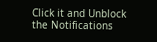Click it and Unblock the Notifications